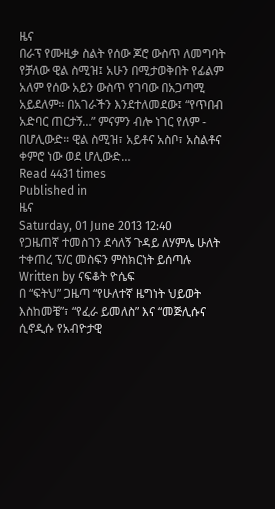ዜና
በራፕ የሙዚቃ ስልት የሰው ጆሮ ውስጥ ለመግባት የቻለው ዊል ስሚዝ፤ አሁን በሚታወቅበት የፊልም አለም የሰው አይን ውስጥ የገባው በአጋጣሚ አይደለም። በአገራችን እንደተለመደው፤ “የጥበብ አድባር ጠርታኝ…” ምናምን ብሎ ነገር የለም - በሆሊውድ። ዊል ስሚዝ፣ አይቶና አስቦ፣ አስልቶና ቀምሮ ነው ወደ ሆሊውድ…
Read 4431 times
Published in
ዜና
Saturday, 01 June 2013 12:40
የጋዜጠኛ ተመስገን ደሳለኝ ጉዳይ ለሃምሌ ሁለት ተቀጠረ ፕ/ር መስፍን ምስክርነት ይሰጣሉ
Written by ናፍቆት ዮሴፍ
በ “ፍትህ” ጋዜጣ “የሁለተኛ ዜግነት ህይወት እስከመቼ”፣ “የፈራ ይመለስ” እና “መጅሊሱና ሲኖዲሱ የአብዮታዊ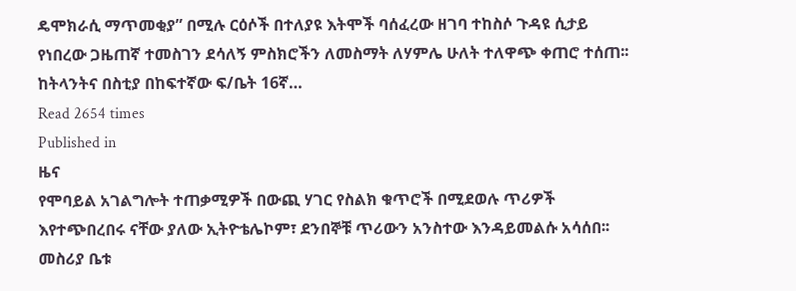ዴሞክራሲ ማጥመቂያ” በሚሉ ርዕሶች በተለያዩ እትሞች ባሰፈረው ዘገባ ተከስሶ ጉዳዩ ሲታይ የነበረው ጋዜጠኛ ተመስገን ደሳለኝ ምስክሮችን ለመስማት ለሃምሌ ሁለት ተለዋጭ ቀጠሮ ተሰጠ፡፡ ከትላንትና በስቲያ በከፍተኛው ፍ/ቤት 16ኛ…
Read 2654 times
Published in
ዜና
የሞባይል አገልግሎት ተጠቃሚዎች በውጪ ሃገር የስልክ ቁጥሮች በሚደወሉ ጥሪዎች እየተጭበረበሩ ናቸው ያለው ኢትዮቴሌኮም፣ ደንበኞቹ ጥሪውን አንስተው እንዳይመልሱ አሳሰበ፡፡ መስሪያ ቤቱ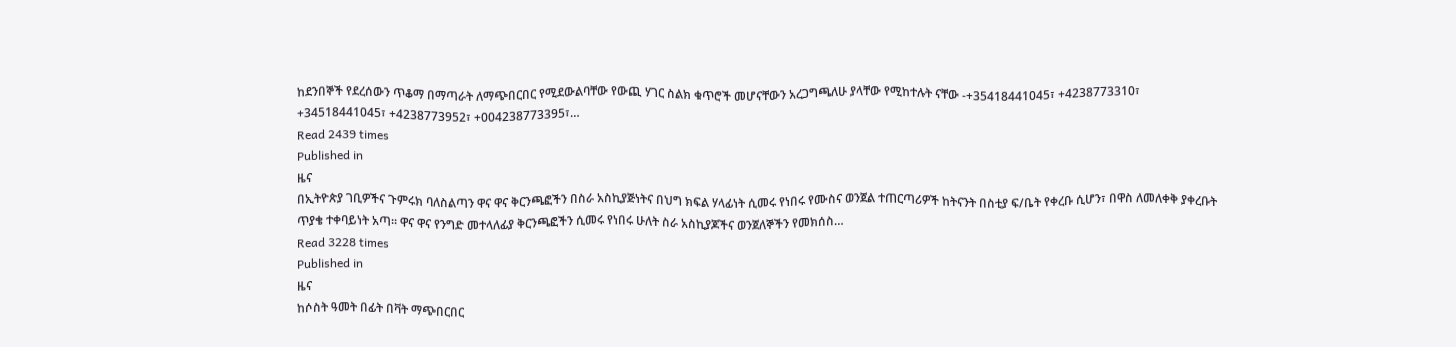ከደንበኞች የደረሰውን ጥቆማ በማጣራት ለማጭበርበር የሚደውልባቸው የውጪ ሃገር ስልክ ቁጥሮች መሆናቸውን አረጋግጫለሁ ያላቸው የሚከተሉት ናቸው -+35418441045፣ +4238773310፣ +34518441045፣ +4238773952፣ +004238773395፣…
Read 2439 times
Published in
ዜና
በኢትዮጵያ ገቢዎችና ጉምሩክ ባለስልጣን ዋና ዋና ቅርንጫፎችን በስራ አስኪያጅነትና በህግ ክፍል ሃላፊነት ሲመሩ የነበሩ የሙስና ወንጀል ተጠርጣሪዎች ከትናንት በስቲያ ፍ/ቤት የቀረቡ ሲሆን፣ በዋስ ለመለቀቅ ያቀረቡት ጥያቄ ተቀባይነት አጣ፡፡ ዋና ዋና የንግድ መተላለፊያ ቅርንጫፎችን ሲመሩ የነበሩ ሁለት ስራ አስኪያጆችና ወንጀለኞችን የመክሰስ…
Read 3228 times
Published in
ዜና
ከሶስት ዓመት በፊት በቫት ማጭበርበር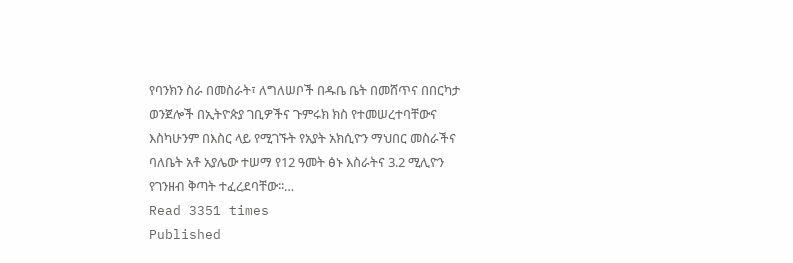የባንክን ስራ በመስራት፣ ለግለሠቦች በዱቤ ቤት በመሸጥና በበርካታ ወንጀሎች በኢትዮጵያ ገቢዎችና ጉምሩክ ክስ የተመሠረተባቸውና እስካሁንም በእስር ላይ የሚገኙት የአያት አክሲዮን ማህበር መስራችና ባለቤት አቶ አያሌው ተሠማ የ12 ዓመት ፅኑ እስራትና 3.2 ሚሊዮን የገንዘብ ቅጣት ተፈረደባቸው፡፡…
Read 3351 times
Published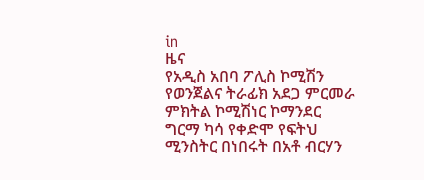in
ዜና
የአዲስ አበባ ፖሊስ ኮሚሽን የወንጀልና ትራፊክ አደጋ ምርመራ ምክትል ኮሚሽነር ኮማንደር ግርማ ካሳ የቀድሞ የፍትህ ሚንስትር በነበሩት በአቶ ብርሃን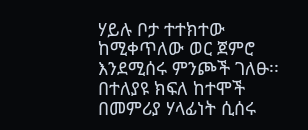ሃይሉ ቦታ ተተክተው ከሚቀጥለው ወር ጀምሮ እንደሚሰሩ ምንጮች ገለፁ፡፡ በተለያዩ ክፍለ ከተሞች በመምሪያ ሃላፊነት ሲሰሩ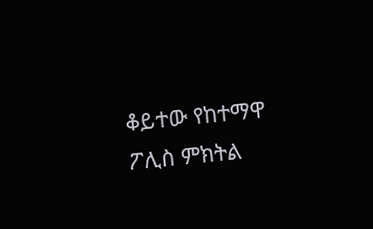ቆይተው የከተማዋ ፖሊስ ምክትል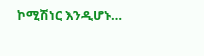ኮሚሽነር እንዲሆኑ…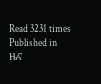Read 3231 times
Published in
ዜና